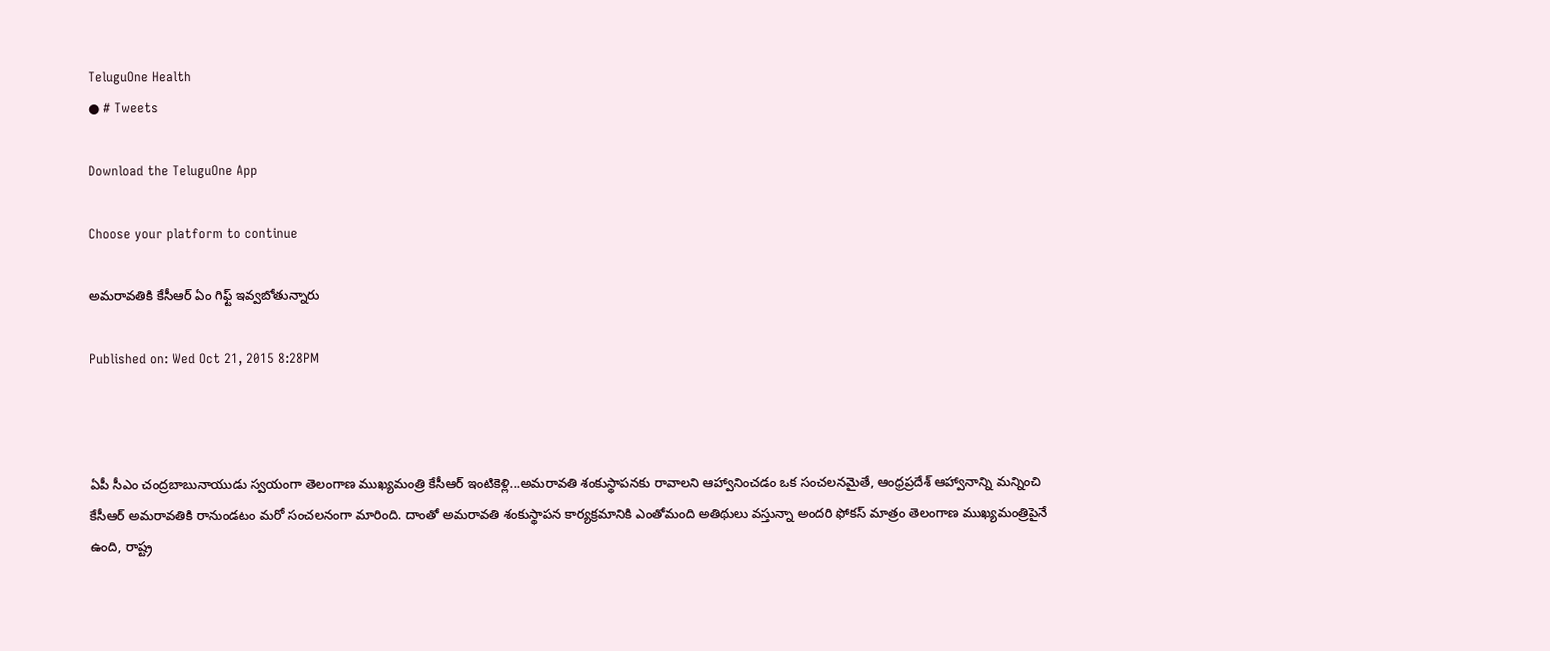TeluguOne Health
● # Tweets

Download the TeluguOne App

Choose your platform to continue

అమరావతికి కేసీఆర్ ఏం గిఫ్ట్ ఇవ్వబోతున్నారు

Published on: Wed Oct 21, 2015 8:28PM



ఏపీ సీఎం చంద్రబాబునాయుడు స్వయంగా తెలంగాణ ముఖ్యమంత్రి కేసీఆర్ ఇంటికెళ్లి...అమరావతి శంకుస్థాపనకు రావాలని ఆహ్వానించడం ఒక సంచలనమైతే, ఆంధ్రప్రదేశ్ ఆహ్వానాన్ని మన్నించి కేసీఆర్ అమరావతికి రానుండటం మరో సంచలనంగా మారింది. దాంతో అమరావతి శంకుస్థాపన కార్యక్రమానికి ఎంతోమంది అతిథులు వస్తున్నా అందరి ఫోకస్ మాత్రం తెలంగాణ ముఖ్యమంత్రిపైనే ఉంది, రాష్ట్ర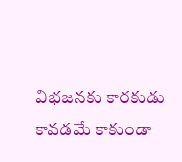విభజనకు కారకుడు కావడమే కాకుండా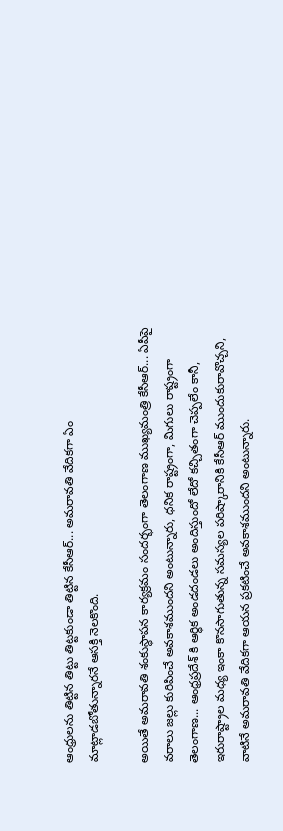ఆంధ్రులను తిట్టిన తిట్టు తిట్టకుండా తిట్టిన కేసీఆర్... అమరావతి వేదికగా ఏం మాట్లాడబోతున్నారనే ఆసక్తి నెలకొంది.

అయితే అమరావతి శంకుస్థాపన కార్యక్రమం సందర్భంగా తెలంగాణ ముఖ్యమంత్రి కేసీఆర్... ఏపీపై వరాలు జల్లు కురిపించే అవకాశముందని అంటున్నారు, ధనిక రాష్ట్రంగా, మిగులు రాష్ట్రంగా తెలంగాణ... ఆంధ్రప్రదేశ్ కి ఆర్ధిక అండదండలు అందిస్తుందో లేదో కచ్చితంగా చెప్పలేం కానీ, ఇరురాష్ట్రాల మధ్య ఇంకా కొనసాగుతున్న సమస్యల పరిష్కారానికి కేసీఆర్ ముందుకురావొచ్చని, వాటినే అమరావతి వేదికగా ఆయన ప్రకటించే అవకాశముందని అంటున్నారు.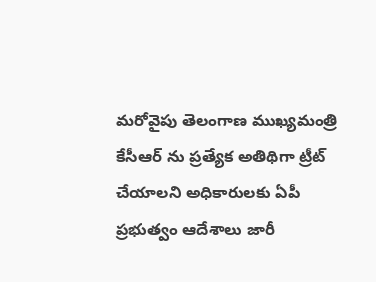మరోవైపు తెలంగాణ ముఖ్యమంత్రి కేసీఆర్ ను ప్రత్యేక అతిథిగా ట్రీట్ చేయాలని అధికారులకు ఏపీ ప్రభుత్వం ఆదేశాలు జారీ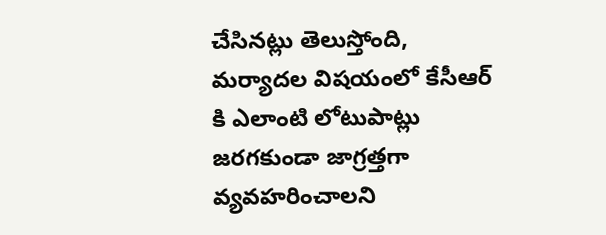చేసినట్లు తెలుస్తోంది, మర్యాదల విషయంలో కేసీఆర్ కి ఎలాంటి లోటుపాట్లు జరగకుండా జాగ్రత్తగా వ్యవహరించాలని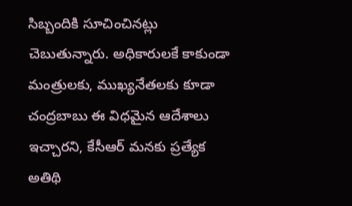సిబ్బందికి సూచించినట్లు చెబుతున్నారు. అధికారులకే కాకుండా మంత్రులకు, ముఖ్యనేతలకు కూడా చంద్రబాబు ఈ విధమైన ఆదేశాలు ఇచ్చారని, కేసీఆర్ మనకు ప్రత్యేక అతిథి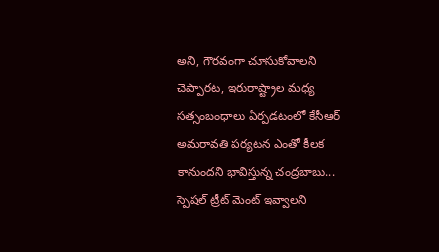అని, గౌరవంగా చూసుకోవాలని చెప్పారట, ఇరురాష్ట్రాల మధ్య సత్సంబంధాలు ఏర్పడటంలో కేసీఆర్ అమరావతి పర్యటన ఎంతో కీలక కానుందని భావిస్తున్న చంద్రబాబు... స్పెషల్ ట్రీట్ మెంట్ ఇవ్వాలని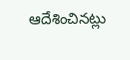ఆదేశించినట్లు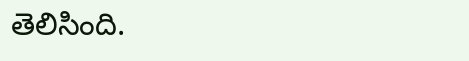తెలిసింది.